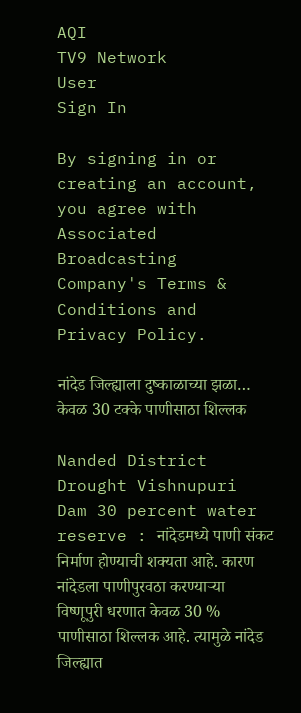AQI
TV9 Network
User
Sign In

By signing in or creating an account, you agree with Associated Broadcasting Company's Terms & Conditions and Privacy Policy.

नांदेड जिल्ह्याला दुष्काळाच्या झळा… केवळ 30 टक्के पाणीसाठा शिल्लक

Nanded District Drought Vishnupuri Dam 30 percent water reserve : नांदेडमध्ये पाणी संकट निर्माण होण्याची शक्यता आहे. कारण नांदेडला पाणीपुरवठा करण्याऱ्या विष्णूपुरी धरणात केवळ 30 % पाणीसाठा शिल्लक आहे. त्यामुळे नांदेड जिल्ह्यात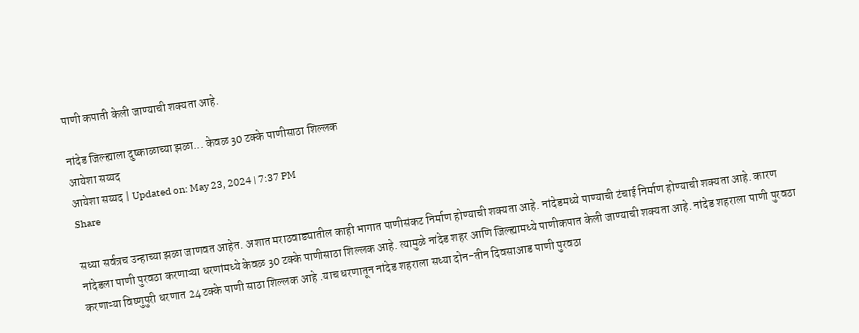पाणी कपाती केली जाण्याची शक्यता आहे.

नांदेड जिल्ह्याला दुष्काळाच्या झळा... केवळ 30 टक्के पाणीसाठा शिल्लक
आयेशा सय्यद
आयेशा सय्यद | Updated on: May 23, 2024 | 7:37 PM
Share

सध्या सर्वत्रच उन्हाच्या झळा जाणवत आहेत. अशात मराठवाड्यातील काही भागात पाणीसंकट निर्माण होण्याची शक्यता आहे. नांदेडमध्ये पाण्याची टंचाई निर्माण होण्याची शक्यता आहे. कारण नांदेडला पाणी पुरवठा करणाऱ्या धरणांमध्ये केवळ 30 टक्के पाणीसाठा शिल्लक आहे. त्यामुळे नांदेड शहर आणि जिल्ह्यामध्ये पाणीकपात केली जाण्याची शक्यता आहे. नांदेड शहराला पाणी पुरवठा करणाऱ्या विष्णुपुरी धरणात 24 टक्के पाणी साठा शिल्लक आहे .याच धरणातून नांदेड शहराला सध्या दोन-तीन दिवसाआड पाणी पुरवठा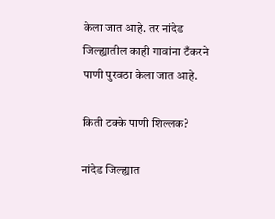केला जात आहे. तर नांदेड जिल्ह्यातील काही गावांना टँकरने पाणी पुरवठा केला जात आहे.

किती टक्के पाणी शिल्लक?

नांदेड जिल्ह्यात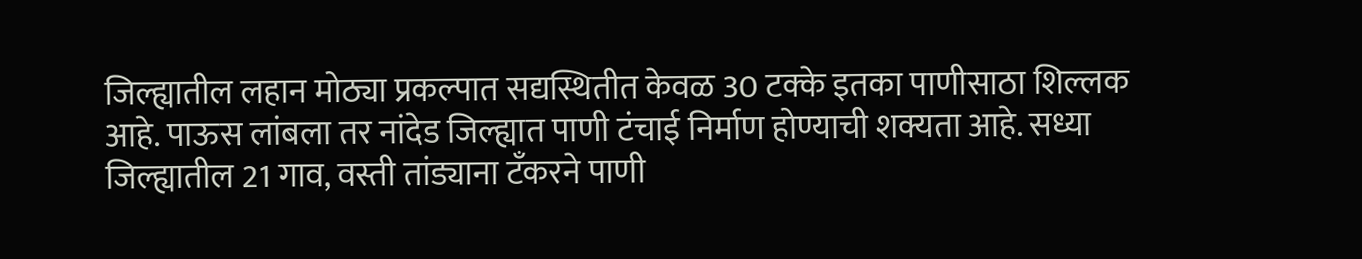जिल्ह्यातील लहान मोठ्या प्रकल्पात सद्यस्थितीत केवळ 30 टक्के इतका पाणीसाठा शिल्लक आहे. पाऊस लांबला तर नांदेड जिल्ह्यात पाणी टंचाई निर्माण होण्याची शक्यता आहे. सध्या जिल्ह्यातील 21 गाव, वस्ती तांड्याना टँकरने पाणी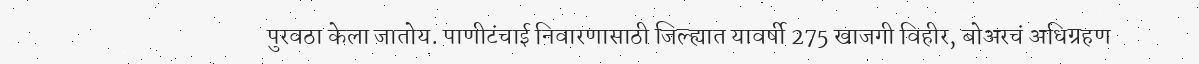पुरवठा केला जातोय. पाणीटंचाई निवारणासाठी जिल्ह्यात यावर्षी 275 खाजगी विहीर, बोअरचं अधिग्रहण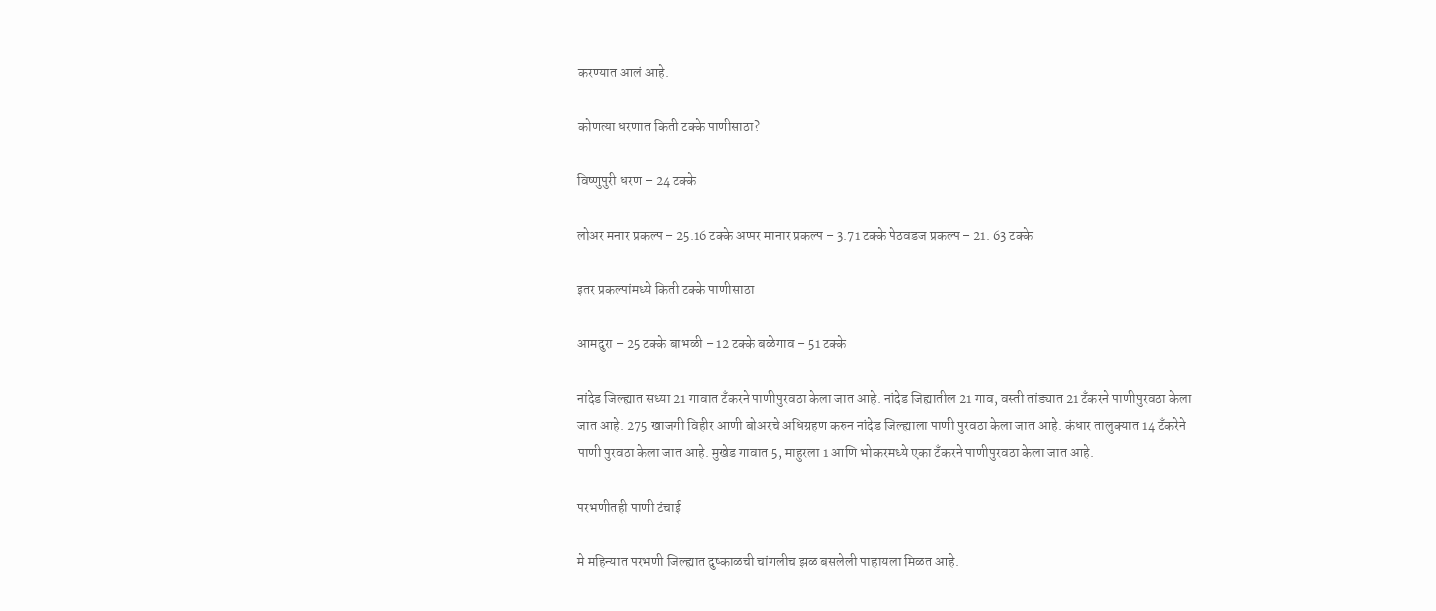करण्यात आलं आहे.

कोणत्या धरणात किती टक्के पाणीसाठा?

विष्णुपुरी धरण – 24 टक्के

लोअर मनार प्रकल्प – 25.16 टक्के अप्पर मानार प्रकल्प – 3.71 टक्के पेठवडज प्रकल्प – 21. 63 टक्के

इतर प्रकल्पांमध्ये किती टक्के पाणीसाठा

आमदुरा – 25 टक्के बाभळी – 12 टक्के बळेगाव – 51 टक्के

नांदेड जिल्ह्यात सध्या 21 गावात टँकरने पाणीपुरवठा केला जात आहे. नांदेड जिह्यातील 21 गाव, वस्ती तांड्यात 21 टँकरने पाणीपुरवठा केला जात आहे. 275 खाजगी विहीर आणी बोअरचे अधिग्रहण करुन नांदेड जिल्ह्याला पाणी पुरवठा केला जात आहे. कंधार तालुक्यात 14 टँकरेने पाणी पुरवठा केला जात आहे. मुखेड गावात 5, माहुरला 1 आणि भोकरमध्ये एका टँकरने पाणीपुरवठा केला जात आहे.

परभणीतही पाणी टंचाई

मे महिन्यात परभणी जिल्ह्यात दुष्काळची चांगलीच झळ बसलेली पाहायला मिळत आहे.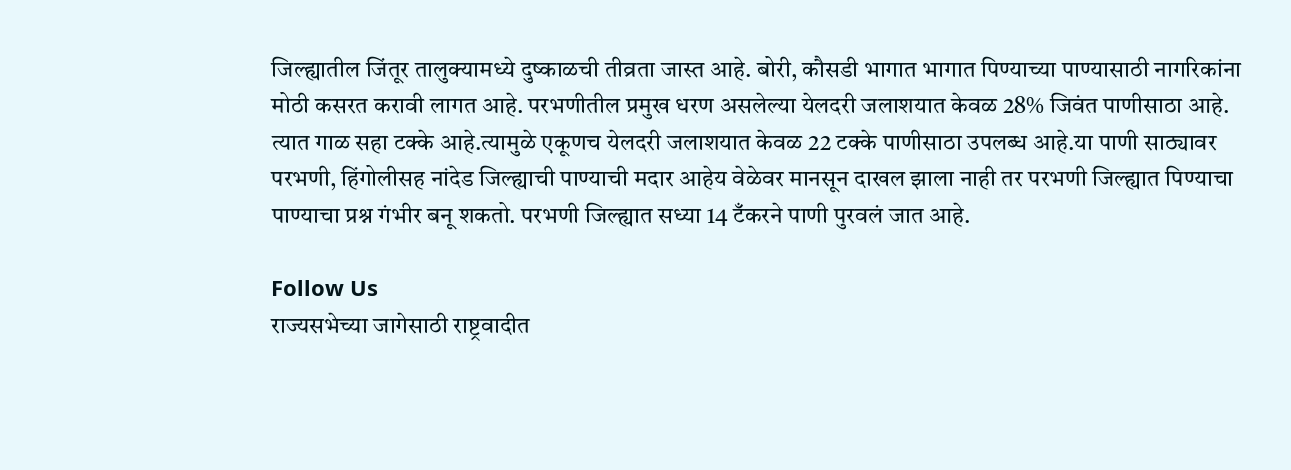जिल्ह्यातील जिंतूर तालुक्यामध्ये दुष्काळची तीव्रता जास्त आहे. बोरी, कौसडी भागात भागात पिण्याच्या पाण्यासाठी नागरिकांना मोठी कसरत करावी लागत आहे. परभणीतील प्रमुख धरण असलेल्या येलदरी जलाशयात केवळ 28% जिवंत पाणीसाठा आहे. त्यात गाळ सहा टक्के आहे.त्यामुळे एकूणच येलदरी जलाशयात केवळ 22 टक्के पाणीसाठा उपलब्ध आहे.या पाणी साठ्यावर परभणी, हिंगोलीसह नांदेड जिल्ह्याची पाण्याची मदार आहेय वेळेवर मानसून दाखल झाला नाही तर परभणी जिल्ह्यात पिण्याचा पाण्याचा प्रश्न गंभीर बनू शकतो. परभणी जिल्ह्यात सध्या 14 टँकरने पाणी पुरवलं जात आहे.

Follow Us
राज्यसभेच्या जागेसाठी राष्ट्रवादीत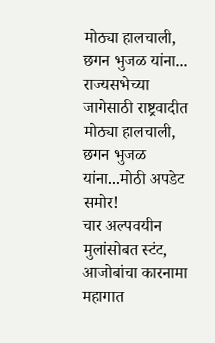मोठ्या हालचाली, छगन भुजळ यांना...
राज्यसभेच्या जागेसाठी राष्ट्रवादीत मोठ्या हालचाली, छगन भुजळ यांना...मोठी अपडेट समोर!
चार अल्पवयीन मुलांसोबत स्टंट, आजोबांचा कारनामा महागात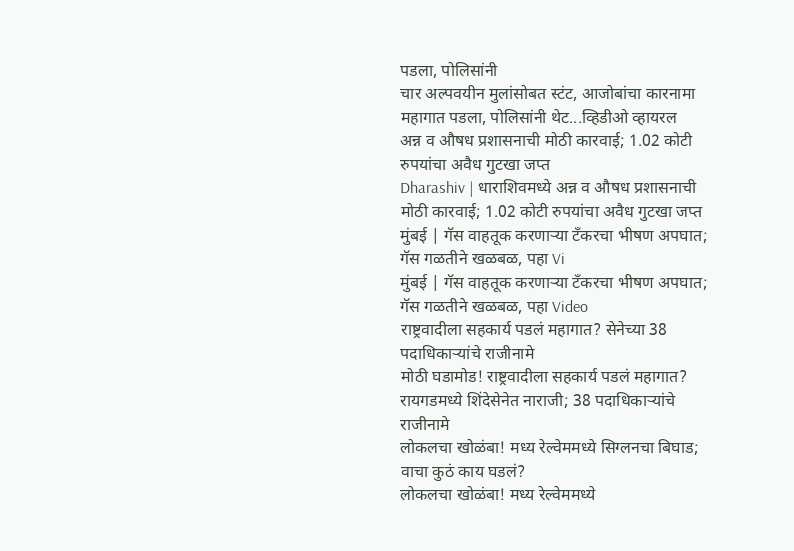पडला, पोलिसांनी
चार अल्पवयीन मुलांसोबत स्टंट, आजोबांचा कारनामा महागात पडला, पोलिसांनी थेट...व्हिडीओ व्हायरल
अन्न व औषध प्रशासनाची मोठी कारवाई; 1.02 कोटी रुपयांचा अवैध गुटखा जप्त
Dharashiv | धाराशिवमध्ये अन्न व औषध प्रशासनाची मोठी कारवाई; 1.02 कोटी रुपयांचा अवैध गुटखा जप्त
मुंबई | गॅस वाहतूक करणाऱ्या टँकरचा भीषण अपघात; गॅस गळतीने खळबळ, पहा Vi
मुंबई | गॅस वाहतूक करणाऱ्या टँकरचा भीषण अपघात; गॅस गळतीने खळबळ, पहा Video
राष्ट्रवादीला सहकार्य पडलं महागात? सेनेच्या 38 पदाधिकाऱ्यांचे राजीनामे
मोठी घडामोड! राष्ट्रवादीला सहकार्य पडलं महागात? रायगडमध्ये शिंदेसेनेत नाराजी; 38 पदाधिकाऱ्यांचे राजीनामे
लोकलचा खोळंबा! मध्य रेल्वेममध्ये सिग्लनचा बिघाड; वाचा कुठं काय घडलं?
लोकलचा खोळंबा! मध्य रेल्वेममध्ये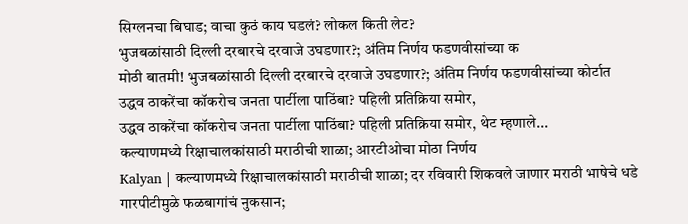सिग्लनचा बिघाड; वाचा कुठं काय घडलं? लोकल किती लेट?
भुजबळांसाठी दिल्ली दरबारचे दरवाजे उघडणार?; अंतिम निर्णय फडणवीसांच्या क
मोठी बातमी! भुजबळांसाठी दिल्ली दरबारचे दरवाजे उघडणार?; अंतिम निर्णय फडणवीसांच्या कोर्टात
उद्धव ठाकरेंचा कॉकरोच जनता पार्टीला पाठिंबा? पहिली प्रतिक्रिया समोर,
उद्धव ठाकरेंचा कॉकरोच जनता पार्टीला पाठिंबा? पहिली प्रतिक्रिया समोर, थेट म्हणाले...
कल्याणमध्ये रिक्षाचालकांसाठी मराठीची शाळा; आरटीओचा मोठा निर्णय
Kalyan | कल्याणमध्ये रिक्षाचालकांसाठी मराठीची शाळा; दर रविवारी शिकवले जाणार मराठी भाषेचे धडे
गारपीटीमुळे फळबागांचं नुकसान;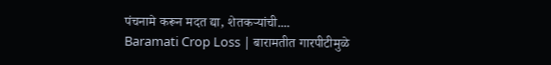पंचनामे करून मदत द्या, शेतकऱ्यांची....
Baramati Crop Loss | बारामतीत गारपीटीमुळे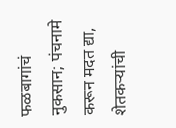फळबागांचं नुकसान; पंचनामे करून मदत द्या, शेतकऱ्यांची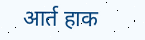आर्त हाक